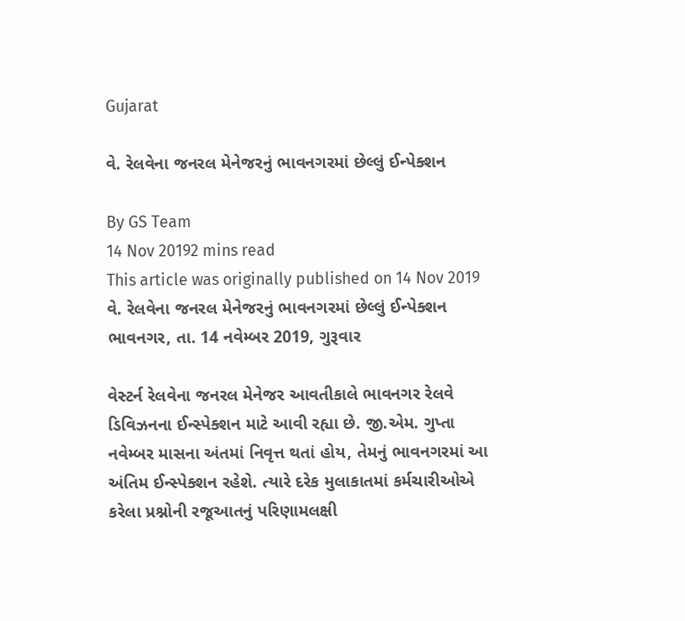Gujarat

વે. રેલવેના જનરલ મેનેજરનું ભાવનગરમાં છેલ્લું ઈન્પેક્શન

By GS Team
14 Nov 20192 mins read
This article was originally published on 14 Nov 2019
વે. રેલવેના જનરલ મેનેજરનું ભાવનગરમાં છેલ્લું ઈન્પેક્શન
ભાવનગર, તા. 14 નવેમ્બર 2019, ગુરૂવાર

વેસ્ટર્ન રેલવેના જનરલ મેનેજર આવતીકાલે ભાવનગર રેલવે ડિવિઝનના ઈન્સ્પેક્શન માટે આવી રહ્યા છે. જી.એમ. ગુપ્તા નવેમ્બર માસના અંતમાં નિવૃત્ત થતાં હોય, તેમનું ભાવનગરમાં આ અંતિમ ઈન્સ્પેક્શન રહેશે. ત્યારે દરેક મુલાકાતમાં કર્મચારીઓએ કરેલા પ્રશ્નોની રજૂઆતનું પરિણામલક્ષી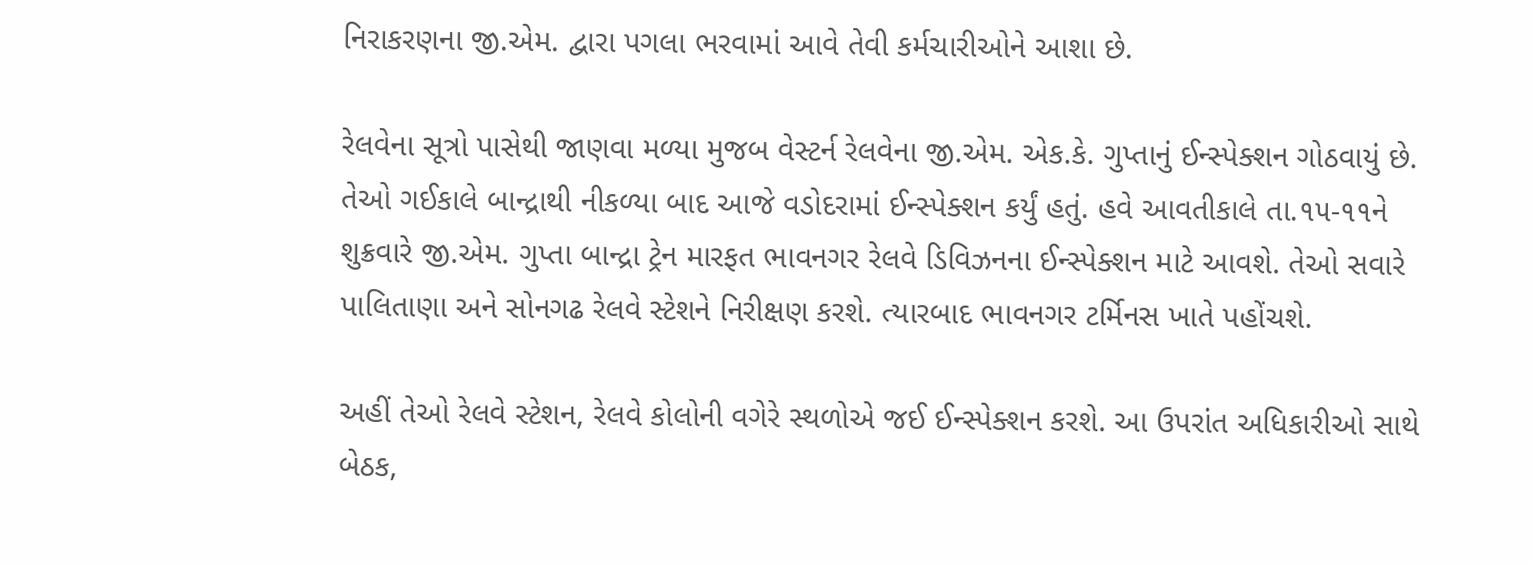નિરાકરણના જી.એમ. દ્વારા પગલા ભરવામાં આવે તેવી કર્મચારીઓને આશા છે.

રેલવેના સૂત્રો પાસેથી જાણવા મળ્યા મુજબ વેસ્ટર્ન રેલવેના જી.એમ. એક.કે. ગુપ્તાનું ઈન્સ્પેક્શન ગોઠવાયું છે. તેઓ ગઈકાલે બાન્દ્રાથી નીકળ્યા બાદ આજે વડોદરામાં ઈન્સ્પેક્શન કર્યું હતું. હવે આવતીકાલે તા.૧૫-૧૧ને શુક્રવારે જી.એમ. ગુપ્તા બાન્દ્રા ટ્રેન મારફત ભાવનગર રેલવે ડિવિઝનના ઈન્સ્પેક્શન માટે આવશે. તેઓ સવારે પાલિતાણા અને સોનગઢ રેલવે સ્ટેશને નિરીક્ષણ કરશે. ત્યારબાદ ભાવનગર ટર્મિનસ ખાતે પહોંચશે.

અહીં તેઓ રેલવે સ્ટેશન, રેલવે કોલોની વગેરે સ્થળોએ જઈ ઈન્સ્પેક્શન કરશે. આ ઉપરાંત અધિકારીઓ સાથે બેઠક,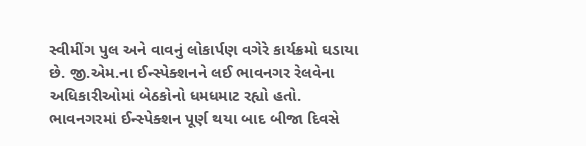સ્વીમીંગ પુલ અને વાવનું લોકાર્પણ વગેરે કાર્યક્રમો ઘડાયા છે. જી.એમ.ના ઈન્સ્પેક્શનને લઈ ભાવનગર રેલવેના અધિકારીઓમાં બેઠકોનો ધમધમાટ રહ્યો હતો. ભાવનગરમાં ઈન્સ્પેક્શન પૂર્ણ થયા બાદ બીજા દિવસે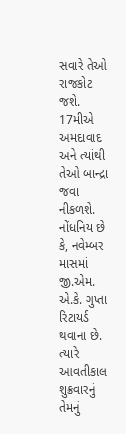સવારે તેઓ રાજકોટ જશે. 17મીએ અમદાવાદ અને ત્યાંથી તેઓ બાન્દ્રા જવા નીકળશે.
નોંધનિય છે કે, નવેમ્બર માસમાં જી.એમ. એ.કે. ગુપ્તા રિટાયર્ડ થવાના છે. ત્યારે આવતીકાલ શુક્રવારનું તેમનું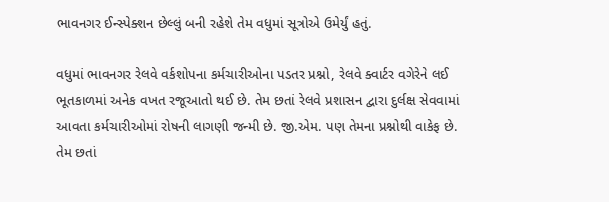ભાવનગર ઈન્સ્પેક્શન છેલ્લું બની રહેશે તેમ વધુમાં સૂત્રોએ ઉમેર્યું હતું.

વધુમાં ભાવનગર રેલવે વર્કશોપના કર્મચારીઓના પડતર પ્રશ્નો, રેલવે ક્વાર્ટર વગેરેને લઈ ભૂતકાળમાં અનેક વખત રજૂઆતો થઈ છે. તેમ છતાં રેલવે પ્રશાસન દ્વારા દુર્લક્ષ સેવવામાં આવતા કર્મચારીઓમાં રોષની લાગણી જન્મી છે. જી.એમ. પણ તેમના પ્રશ્નોથી વાકેફ છે. તેમ છતાં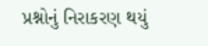પ્રશ્નોનું નિરાકરણ થયું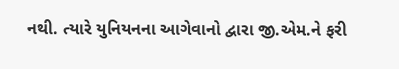નથી. ત્યારે યુનિયનના આગેવાનો દ્વારા જી.એમ.ને ફરી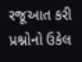રજૂઆત કરી પ્રશ્નોનો ઉકેલ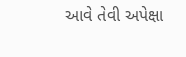આવે તેવી અપેક્ષા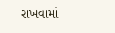રાખવામાં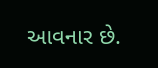આવનાર છે.